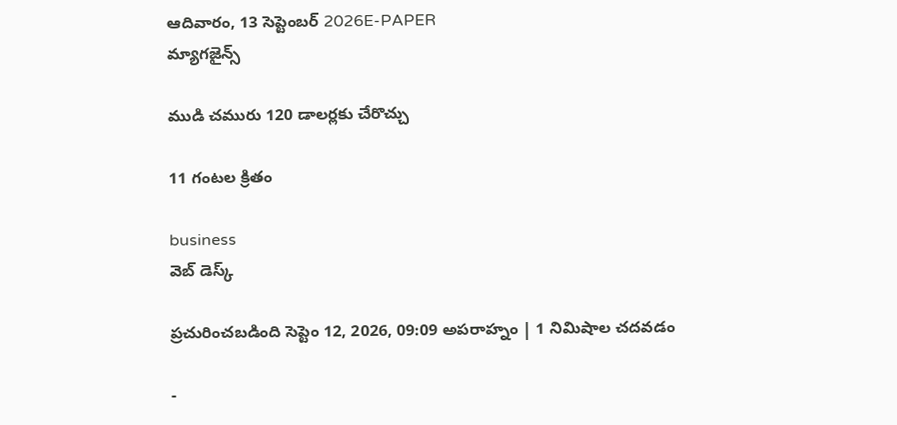ఆదివారం, 13 సెప్టెంబర్ 2026E-PAPER
మ్యాగజైన్స్

ముడి చమురు 120 డాలర్లకు చేరొచ్చు

11 గంటల క్రితం

business
వెబ్ డెస్క్

ప్రచురించబడింది సెప్టెం 12, 2026, 09:09 అపరాహ్నం | 1 నిమిషాల చదవడం

-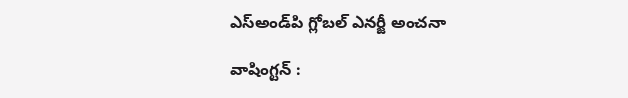ఎస్‌అండ్‌‌పి గ్లోబల్‌ ఎనర్జీ అంచనా

వాషింగ్టన్‌ :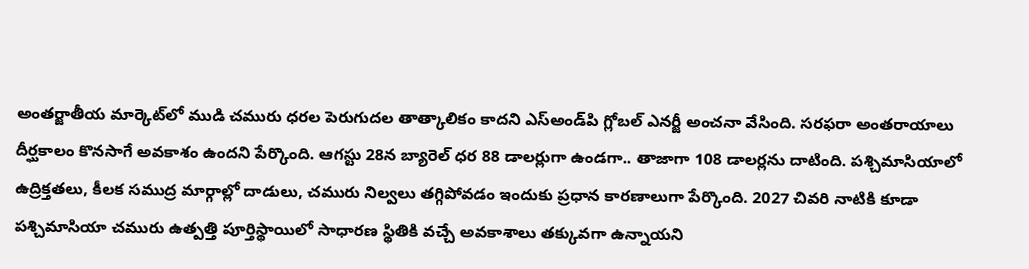అంతర్జాతీయ మార్కెట్‌లో ముడి చమురు ధరల పెరుగుదల తాత్కాలికం కాదని ఎస్‌అండ్‌పి గ్లోబల్‌ ఎనర్జీ అంచనా వేసింది. సరఫరా అంతరాయాలు దీర్ఘకాలం కొనసాగే అవకాశం ఉందని పేర్కొంది. ఆగస్టు 28న బ్యారెల్‌ ధర 88 డాలర్లుగా ఉండగా.. తాజాగా 108 డాలర్లను దాటింది. పశ్చిమాసియాలో ఉద్రిక్తతలు, కీలక సముద్ర మార్గాల్లో దాడులు, చమురు నిల్వలు తగ్గిపోవడం ఇందుకు ప్రధాన కారణాలుగా పేర్కొంది. 2027 చివరి నాటికి కూడా పశ్చిమాసియా చమురు ఉత్పత్తి పూర్తిస్థాయిలో సాధారణ స్థితికి వచ్చే అవకాశాలు తక్కువగా ఉన్నాయని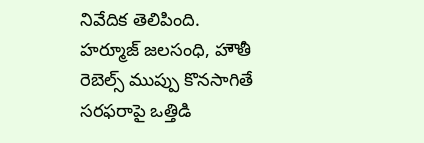నివేదిక తెలిపింది. హర్మూజ్‌ జలసంధి, హౌతీ రెబెల్స్‌ ముప్పు కొనసాగితే సరఫరాపై ఒత్తిడి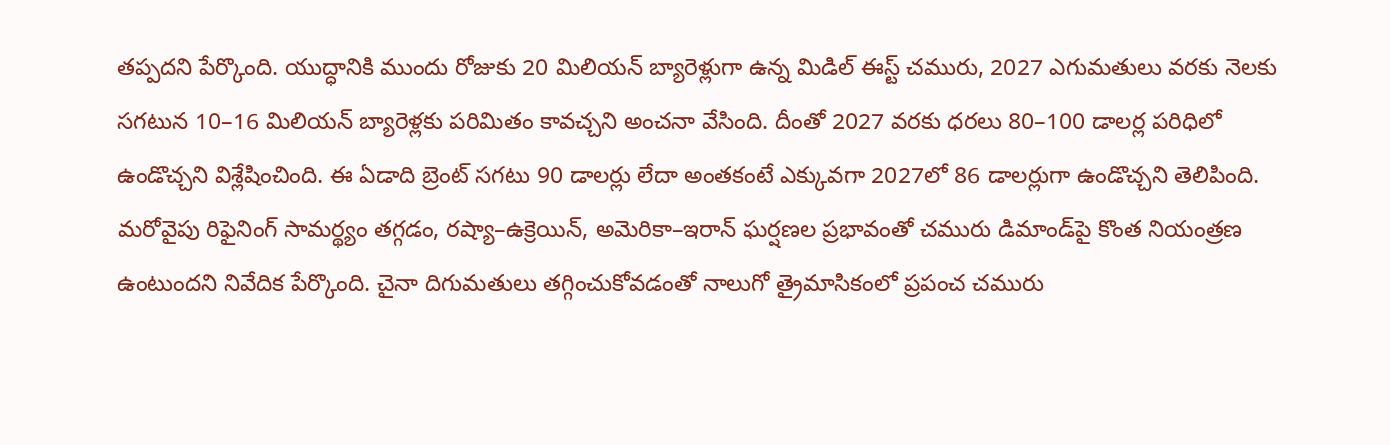తప్పదని పేర్కొంది. యుద్ధానికి ముందు రోజుకు 20 మిలియన్‌ బ్యారెళ్లుగా ఉన్న మిడిల్‌ ఈస్ట్‌ చమురు, 2027 ఎగుమతులు వరకు నెలకు సగటున 10–16 మిలియన్‌ బ్యారెళ్లకు పరిమితం కావచ్చని అంచనా వేసింది. దీంతో 2027 వరకు ధరలు 80–100 డాలర్ల పరిధిలో ఉండొచ్చని విశ్లేషించింది. ఈ ఏడాది బ్రెంట్‌ సగటు 90 డాలర్లు లేదా అంతకంటే ఎక్కువగా 2027లో 86 డాలర్లుగా ఉండొచ్చని తెలిపింది. మరోవైపు రిఫైనింగ్‌ సామర్థ్యం తగ్గడం, రష్యా–ఉక్రెయిన్‌, అమెరికా–ఇరాన్‌ ఘర్షణల ప్రభావంతో చమురు డిమాండ్‌పై కొంత నియంత్రణ ఉంటుందని నివేదిక పేర్కొంది. చైనా దిగుమతులు తగ్గించుకోవడంతో నాలుగో త్రైమాసికంలో ప్రపంచ చమురు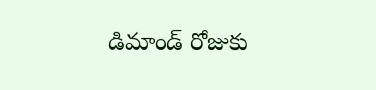డిమాండ్‌ రోజుకు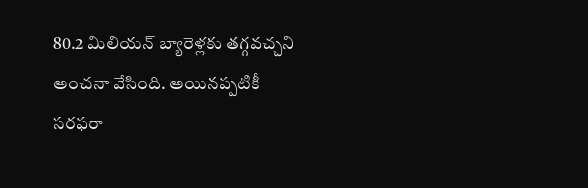80.2 మిలియన్‌ బ్యారెళ్లకు తగ్గవచ్చని అంచనా వేసింది. అయినప్పటికీ సరఫరా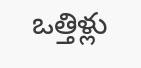ఒత్తిళ్లు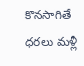కొనసాగితే ధరలు మళ్లీ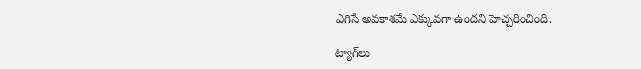ఎగిసే అవకాశమే ఎక్కువగా ఉందని హెచ్చరించింది.

ట్యాగ్‌లు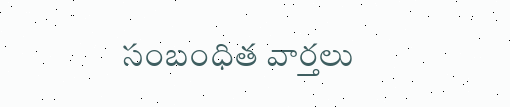సంబంధిత వార్తలు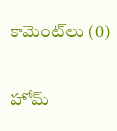కామెంట్‌లు (0)

హోమ్